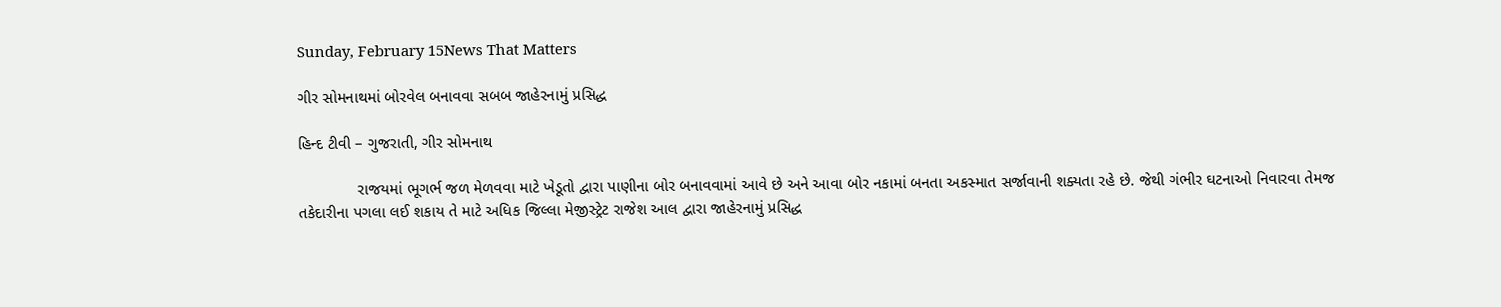Sunday, February 15News That Matters

ગીર સોમનાથમાં બોરવેલ બનાવવા સબબ જાહેરનામું પ્રસિદ્ધ

હિન્દ ટીવી – ગુજરાતી, ગીર સોમનાથ

             રાજયમાં ભૂગર્ભ જળ મેળવવા માટે ખેડૂતો દ્વારા પાણીના બોર બનાવવામાં આવે છે અને આવા બોર નકામાં બનતા અકસ્માત સર્જાવાની શક્યતા રહે છે. જેથી ગંભીર ઘટનાઓ નિવારવા તેમજ તકેદારીના પગલા લઈ શકાય તે માટે અધિક જિલ્લા મેજીસ્ટ્રેટ રાજેશ આલ દ્વારા જાહેરનામું પ્રસિદ્ધ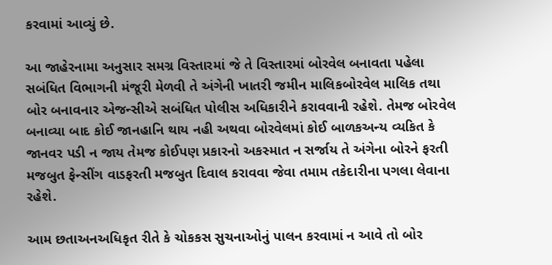કરવામાં આવ્યું છે.

આ જાહેરનામા અનુસાર સમગ્ર વિસ્તારમાં જે તે વિસ્તારમાં બોરવેલ બનાવતા પહેલા સબંધિત વિભાગની મંજૂરી મેળવી તે અંગેની ખાતરી જમીન માલિકબોરવેલ માલિક તથા બોર બનાવનાર એજન્સીએ સબંધિત પોલીસ અધિકારીને કરાવવાની રહેશે. તેમજ બોરવેલ બનાવ્યા બાદ કોઈ જાનહાનિ થાય નહી અથવા બોરવેલમાં કોઈ બાળકઅન્ય વ્યકિત કે જાનવર પડી ન જાય તેમજ કોઈપણ પ્રકારનો અકસ્માત ન સર્જાય તે અંગેના બોરને ફરતી મજબુત ફેન્સીંગ વાડફરતી મજબુત દિવાલ કરાવવા જેવા તમામ તકેદારીના પગલા લેવાના રહેશે.

આમ છતાઅનઅધિકૃત રીતે કે ચોકકસ સુચનાઓનું પાલન કરવામાં ન આવે તો બોર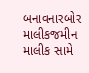બનાવનારબોર માલીકજમીન માલીક સામે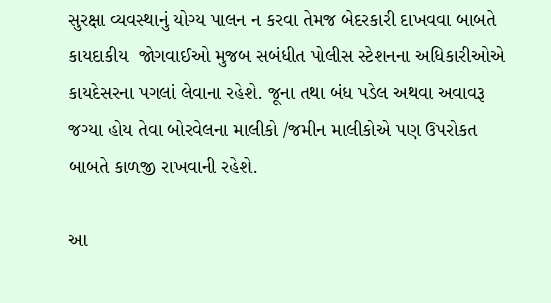સુરક્ષા વ્યવસ્થાનું યોગ્ય પાલન ન કરવા તેમજ બેદરકારી દાખવવા બાબતે કાયદાકીય  જોગવાઈઓ મુજબ સબંધીત પોલીસ સ્ટેશનના અધિકારીઓએ કાયદેસરના પગલાં લેવાના રહેશે. જૂના તથા બંધ પડેલ અથવા અવાવરૂ જગ્યા હોય તેવા બોરવેલના માલીકો /જમીન માલીકોએ પણ ઉપરોકત બાબતે કાળજી રાખવાની રહેશે.

આ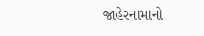જાહેરનામાનો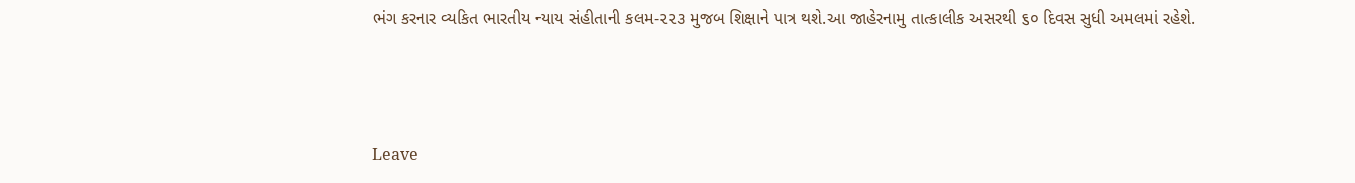ભંગ કરનાર વ્યકિત ભારતીય ન્યાય સંહીતાની કલમ-૨૨૩ મુજબ શિક્ષાને પાત્ર થશે.આ જાહેરનામુ તાત્કાલીક અસરથી ૬૦ દિવસ સુધી અમલમાં રહેશે.



Leave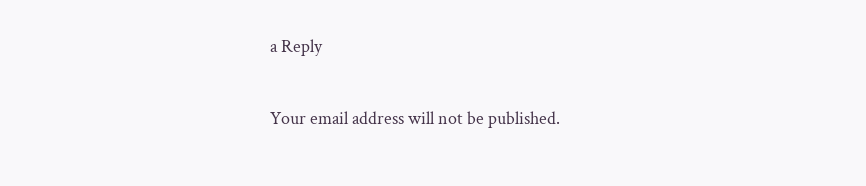a Reply

Your email address will not be published.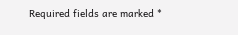Required fields are marked *